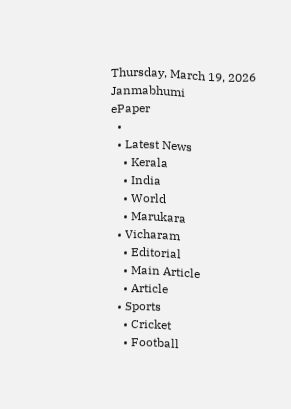Thursday, March 19, 2026
Janmabhumi
ePaper
  •
  • Latest News
    • Kerala
    • India
    • World
    • Marukara
  • Vicharam
    • Editorial
    • Main Article
    • Article
  • Sports
    • Cricket
    • Football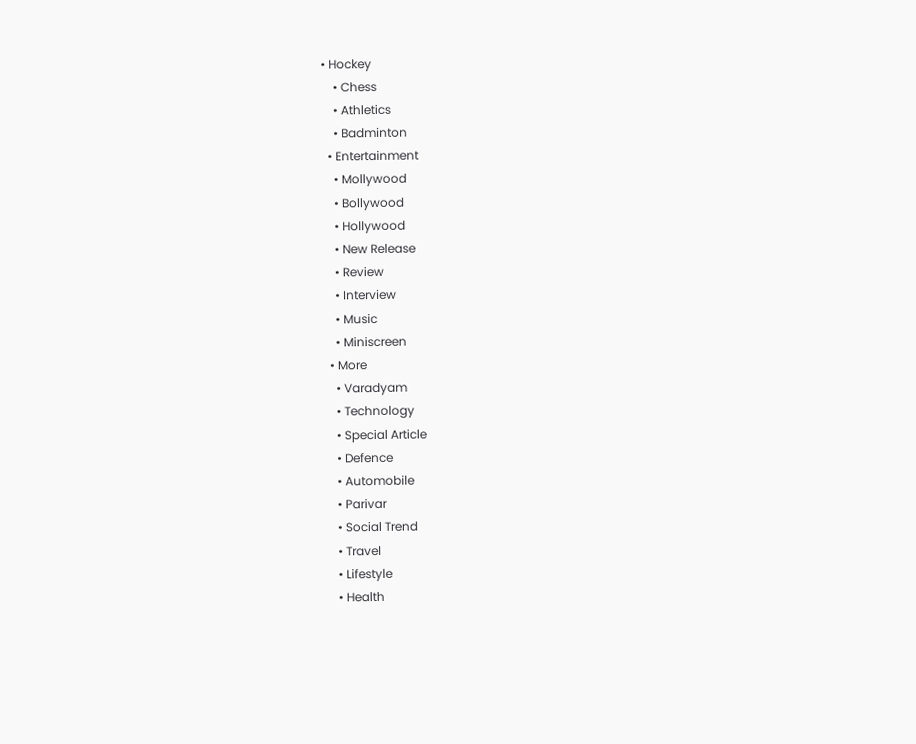• Hockey
    • Chess
    • Athletics
    • Badminton
  • Entertainment
    • Mollywood
    • Bollywood
    • Hollywood
    • New Release
    • Review
    • Interview
    • Music
    • Miniscreen
  • More
    • Varadyam
    • Technology
    • Special Article
    • Defence
    • Automobile
    • Parivar
    • Social Trend
    • Travel
    • Lifestyle
    • Health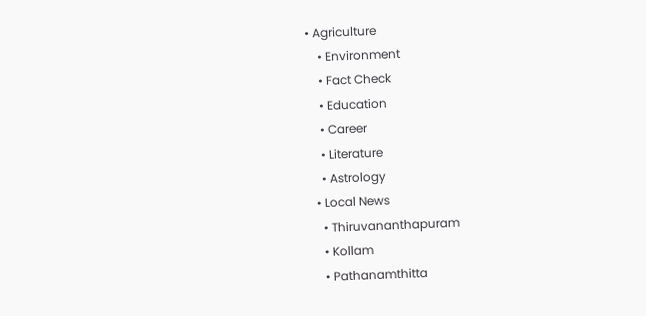• Agriculture
    • Environment
    • Fact Check
    • Education
    • Career
    • Literature
    • Astrology
  • Local News
    • Thiruvananthapuram
    • Kollam
    • Pathanamthitta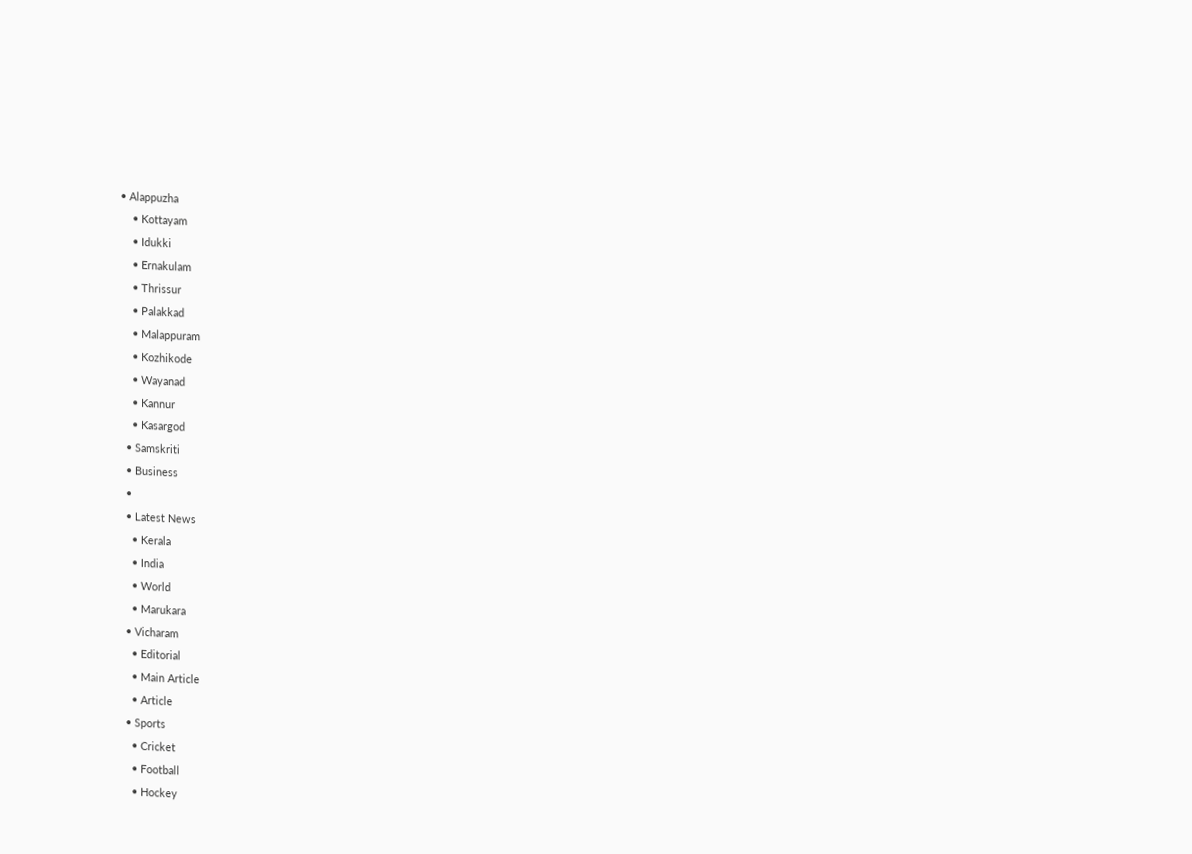• Alappuzha
    • Kottayam
    • Idukki
    • Ernakulam
    • Thrissur
    • Palakkad
    • Malappuram
    • Kozhikode
    • Wayanad
    • Kannur
    • Kasargod
  • Samskriti
  • Business
  •
  • Latest News
    • Kerala
    • India
    • World
    • Marukara
  • Vicharam
    • Editorial
    • Main Article
    • Article
  • Sports
    • Cricket
    • Football
    • Hockey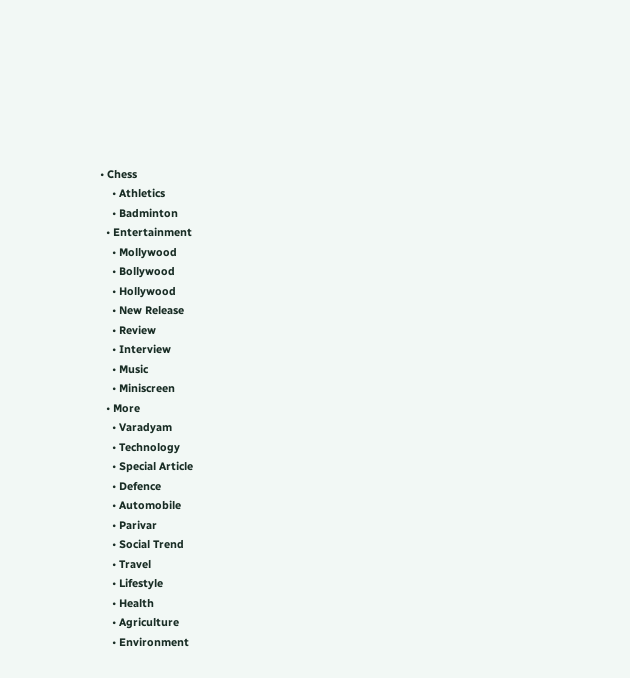• Chess
    • Athletics
    • Badminton
  • Entertainment
    • Mollywood
    • Bollywood
    • Hollywood
    • New Release
    • Review
    • Interview
    • Music
    • Miniscreen
  • More
    • Varadyam
    • Technology
    • Special Article
    • Defence
    • Automobile
    • Parivar
    • Social Trend
    • Travel
    • Lifestyle
    • Health
    • Agriculture
    • Environment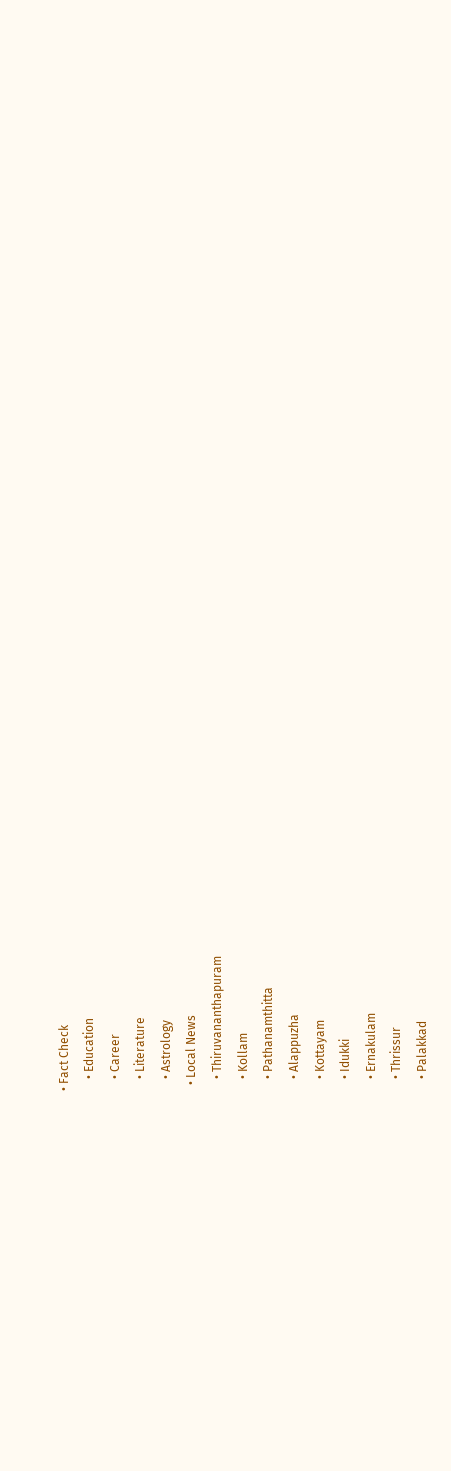• Fact Check
    • Education
    • Career
    • Literature
    • Astrology
  • Local News
    • Thiruvananthapuram
    • Kollam
    • Pathanamthitta
    • Alappuzha
    • Kottayam
    • Idukki
    • Ernakulam
    • Thrissur
    • Palakkad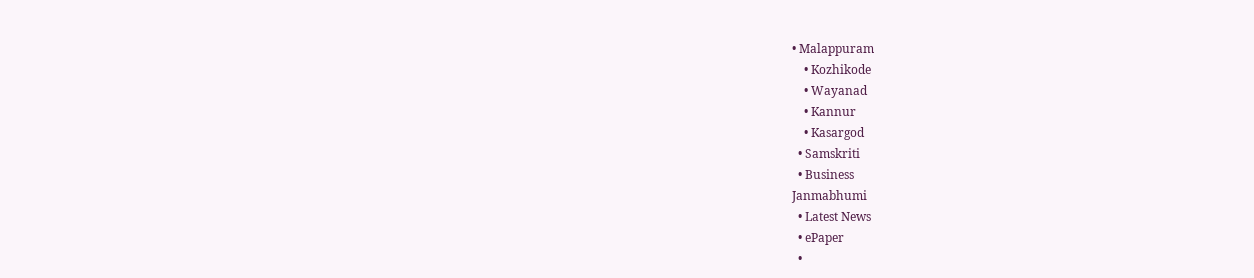• Malappuram
    • Kozhikode
    • Wayanad
    • Kannur
    • Kasargod
  • Samskriti
  • Business
Janmabhumi
  • Latest News
  • ePaper
  •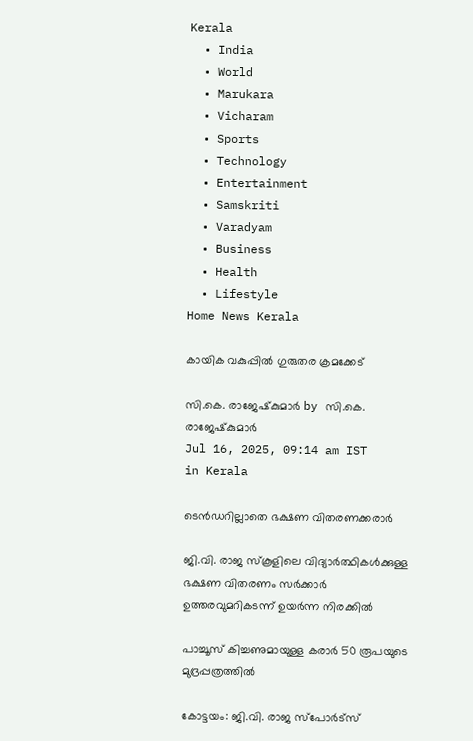Kerala
  • India
  • World
  • Marukara
  • Vicharam
  • Sports
  • Technology
  • Entertainment
  • Samskriti
  • Varadyam
  • Business
  • Health
  • Lifestyle
Home News Kerala

കായിക വകുപ്പില്‍ ഗുരുതര ക്രമക്കേട്

സി.കെ. രാജേഷ്‌കുമാര്‍ by സി.കെ. രാജേഷ്‌കുമാര്‍
Jul 16, 2025, 09:14 am IST
in Kerala

ടെന്‍ഡറില്ലാതെ ഭക്ഷണ വിതരണക്കരാര്‍

ജി.വി. രാജ സ്‌കൂളിലെ വിദ്യാര്‍ത്ഥികള്‍ക്കുള്ള ഭക്ഷണ വിതരണം സര്‍ക്കാര്‍ ഉത്തരവുമറികടന്ന് ഉയര്‍ന്ന നിരക്കില്‍

പാച്ചൂസ് കിച്ചണുമായുള്ള കരാര്‍ 50 രൂപയുടെ മുദ്രപ്പത്രത്തില്‍

കോട്ടയം: ജി.വി. രാജ സ്‌പോര്‍ട്‌സ്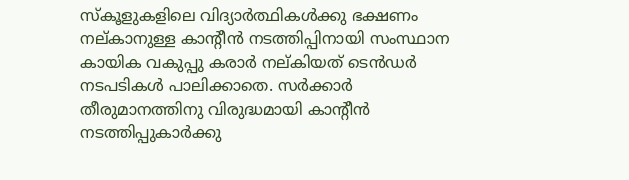സ്‌കൂളുകളിലെ വിദ്യാര്‍ത്ഥികള്‍ക്കു ഭക്ഷണം നല്കാനുള്ള കാന്റീന്‍ നടത്തിപ്പിനായി സംസ്ഥാന കായിക വകുപ്പു കരാര്‍ നല്കിയത് ടെന്‍ഡര്‍ നടപടികള്‍ പാലിക്കാതെ. സര്‍ക്കാര്‍ തീരുമാനത്തിനു വിരുദ്ധമായി കാന്റീന്‍ നടത്തിപ്പുകാര്‍ക്കു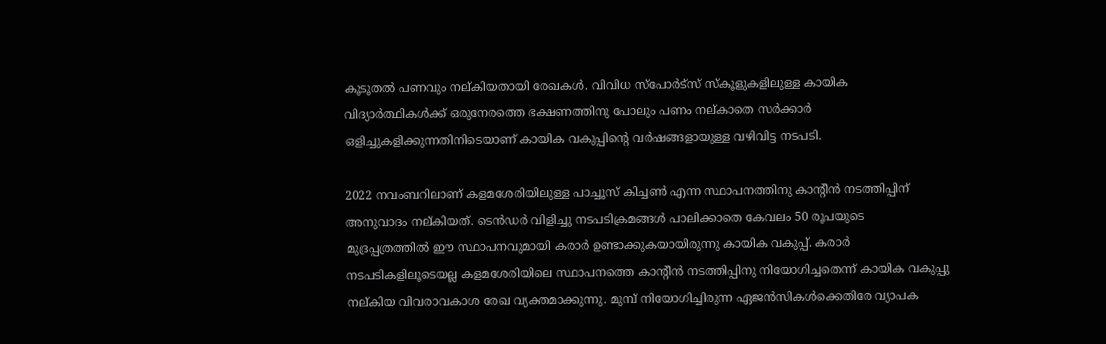കൂടൂതല്‍ പണവും നല്കിയതായി രേഖകള്‍. വിവിധ സ്‌പോര്‍ട്‌സ് സ്‌കൂളുകളിലുള്ള കായിക വിദ്യാര്‍ത്ഥികള്‍ക്ക് ഒരുനേരത്തെ ഭക്ഷണത്തിനു പോലും പണം നല്കാതെ സര്‍ക്കാര്‍ ഒളിച്ചുകളിക്കുന്നതിനിടെയാണ് കായിക വകുപ്പിന്റെ വര്‍ഷങ്ങളായുള്ള വഴിവിട്ട നടപടി.

2022 നവംബറിലാണ് കളമശേരിയിലുള്ള പാച്ചൂസ് കിച്ചണ്‍ എന്ന സ്ഥാപനത്തിനു കാന്റീന്‍ നടത്തിപ്പിന് അനുവാദം നല്കിയത്. ടെന്‍ഡര്‍ വിളിച്ചു നടപടിക്രമങ്ങള്‍ പാലിക്കാതെ കേവലം 50 രൂപയുടെ മുദ്രപ്പത്രത്തില്‍ ഈ സ്ഥാപനവുമായി കരാര്‍ ഉണ്ടാക്കുകയായിരുന്നു കായിക വകുപ്പ്. കരാര്‍ നടപടികളിലൂടെയല്ല കളമശേരിയിലെ സ്ഥാപനത്തെ കാന്റീന്‍ നടത്തിപ്പിനു നിയോഗിച്ചതെന്ന് കായിക വകുപ്പു നല്കിയ വിവരാവകാശ രേഖ വ്യക്തമാക്കുന്നു. മുമ്പ് നിയോഗിച്ചിരുന്ന ഏജന്‍സികള്‍ക്കെതിരേ വ്യാപക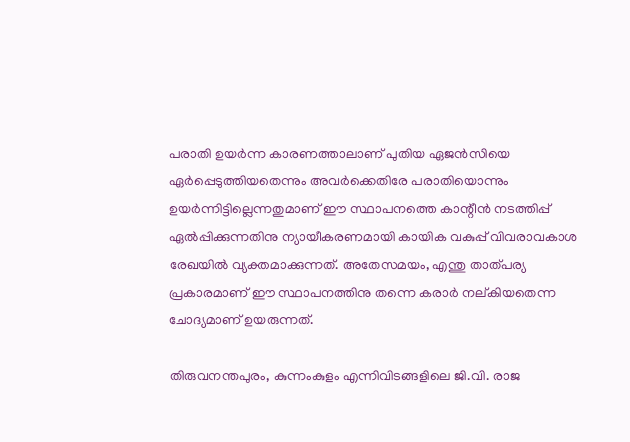പരാതി ഉയര്‍ന്ന കാരണത്താലാണ് പുതിയ ഏജന്‍സിയെ ഏര്‍പ്പെടുത്തിയതെന്നും അവര്‍ക്കെതിരേ പരാതിയൊന്നും ഉയര്‍ന്നിട്ടില്ലെന്നതുമാണ് ഈ സ്ഥാപനത്തെ കാന്റീന്‍ നടത്തിപ്പ് ഏല്‍പ്പിക്കുന്നതിനു ന്യായീകരണമായി കായിക വകുപ്പ് വിവരാവകാശ രേഖയില്‍ വ്യക്തമാക്കുന്നത്. അതേസമയം, എന്തു താത്പര്യ പ്രകാരമാണ് ഈ സ്ഥാപനത്തിനു തന്നെ കരാര്‍ നല്കിയതെന്ന ചോദ്യമാണ് ഉയരുന്നത്.

തിരുവനന്തപുരം, കുന്നംകുളം എന്നിവിടങ്ങളിലെ ജി.വി. രാജ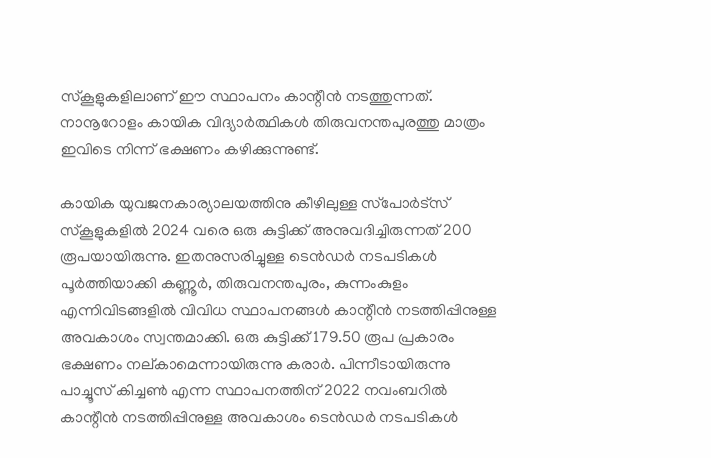സ്‌കൂളുകളിലാണ് ഈ സ്ഥാപനം കാന്റീന്‍ നടത്തുന്നത്. നാനൂറോളം കായിക വിദ്യാര്‍ത്ഥികള്‍ തിരുവനന്തപുരത്തു മാത്രം ഇവിടെ നിന്ന് ഭക്ഷണം കഴിക്കുന്നുണ്ട്.

കായിക യുവജനകാര്യാലയത്തിനു കീഴിലുള്ള സ്‌പോര്‍ട്‌സ് സ്‌കൂളുകളില്‍ 2024 വരെ ഒരു കുട്ടിക്ക് അനുവദിച്ചിരുന്നത് 200 രൂപയായിരുന്നു. ഇതനുസരിച്ചുള്ള ടെന്‍ഡര്‍ നടപടികള്‍ പൂര്‍ത്തിയാക്കി കണ്ണൂര്‍, തിരുവനന്തപുരം, കുന്നംകുളം എന്നിവിടങ്ങളില്‍ വിവിധ സ്ഥാപനങ്ങള്‍ കാന്റീന്‍ നടത്തിപ്പിനുള്ള അവകാശം സ്വന്തമാക്കി. ഒരു കുട്ടിക്ക് 179.50 രൂപ പ്രകാരം ഭക്ഷണം നല്കാമെന്നായിരുന്നു കരാര്‍. പിന്നീടായിരുന്നു പാച്ചൂസ് കിച്ചണ്‍ എന്ന സ്ഥാപനത്തിന് 2022 നവംബറില്‍ കാന്റീന്‍ നടത്തിപ്പിനുള്ള അവകാശം ടെന്‍ഡര്‍ നടപടികള്‍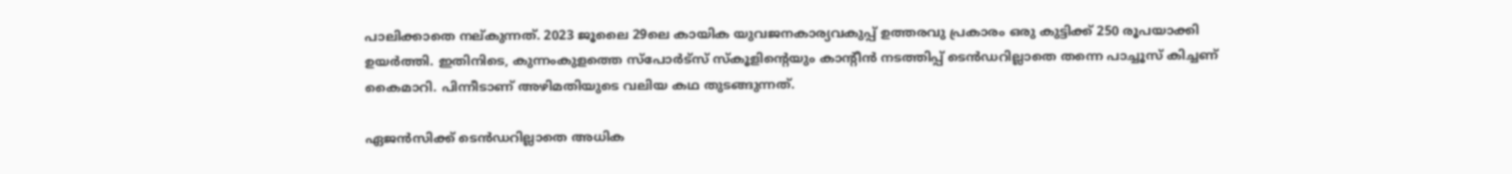പാലിക്കാതെ നല്കുന്നത്. 2023 ജൂലൈ 29ലെ കായിക യുവജനകാര്യവകുപ്പ് ഉത്തരവു പ്രകാരം ഒരു കുട്ടിക്ക് 250 രൂപയാക്കി ഉയര്‍ത്തി. ഇതിനിടെ, കുന്നംകുളത്തെ സ്‌പോര്‍ട്‌സ് സ്‌കൂളിന്റെയും കാന്റീന്‍ നടത്തിപ്പ് ടെന്‍ഡറില്ലാതെ തന്നെ പാച്ചൂസ് കിച്ചണ് കൈമാറി. പിന്നീടാണ് അഴിമതിയുടെ വലിയ കഥ തുടങ്ങുന്നത്.

ഏജന്‍സിക്ക് ടെന്‍ഡറില്ലാതെ അധിക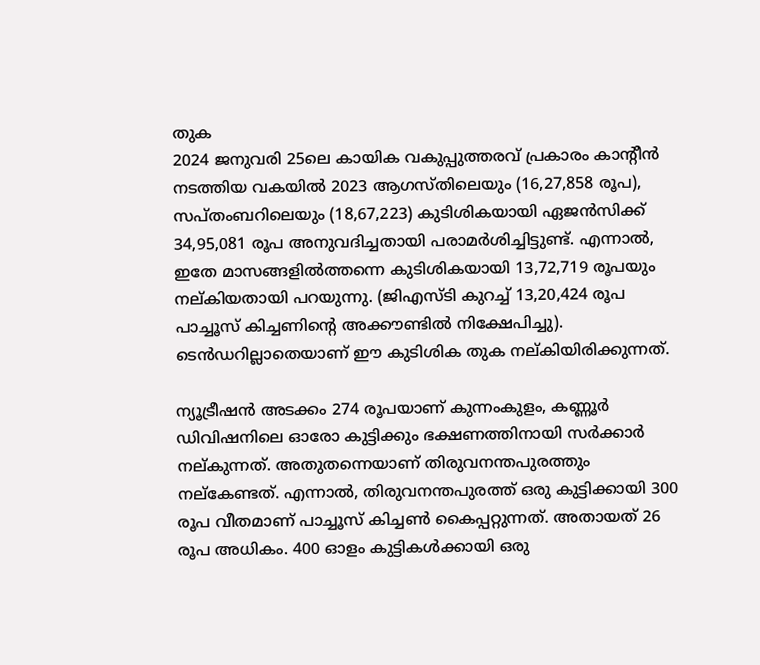തുക
2024 ജനുവരി 25ലെ കായിക വകുപ്പുത്തരവ് പ്രകാരം കാന്റീന്‍ നടത്തിയ വകയില്‍ 2023 ആഗസ്തിലെയും (16,27,858 രൂപ), സപ്തംബറിലെയും (18,67,223) കുടിശികയായി ഏജന്‍സിക്ക് 34,95,081 രൂപ അനുവദിച്ചതായി പരാമര്‍ശിച്ചിട്ടുണ്ട്. എന്നാല്‍, ഇതേ മാസങ്ങളില്‍ത്തന്നെ കുടിശികയായി 13,72,719 രൂപയും നല്കിയതായി പറയുന്നു. (ജിഎസ്ടി കുറച്ച് 13,20,424 രൂപ പാച്ചൂസ് കിച്ചണിന്റെ അക്കൗണ്ടില്‍ നിക്ഷേപിച്ചു). ടെന്‍ഡറില്ലാതെയാണ് ഈ കുടിശിക തുക നല്കിയിരിക്കുന്നത്.

ന്യൂട്രീഷന്‍ അടക്കം 274 രൂപയാണ് കുന്നംകുളം, കണ്ണൂര്‍ ഡിവിഷനിലെ ഓരോ കുട്ടിക്കും ഭക്ഷണത്തിനായി സര്‍ക്കാര്‍ നല്കുന്നത്. അതുതന്നെയാണ് തിരുവനന്തപുരത്തും നല്‌കേണ്ടത്. എന്നാല്‍, തിരുവനന്തപുരത്ത് ഒരു കുട്ടിക്കായി 300 രൂപ വീതമാണ് പാച്ചൂസ് കിച്ചണ്‍ കൈപ്പറ്റുന്നത്. അതായത് 26 രൂപ അധികം. 400 ഓളം കുട്ടികള്‍ക്കായി ഒരു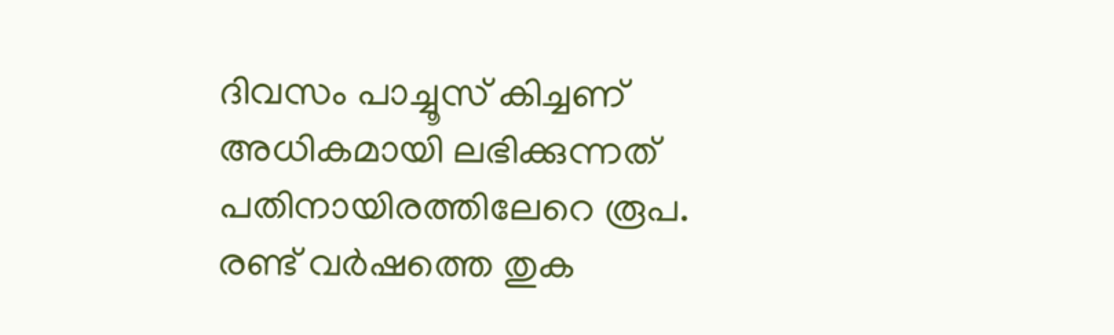ദിവസം പാച്ചൂസ് കിച്ചണ് അധികമായി ലഭിക്കുന്നത് പതിനായിരത്തിലേറെ രൂപ. രണ്ട് വര്‍ഷത്തെ തുക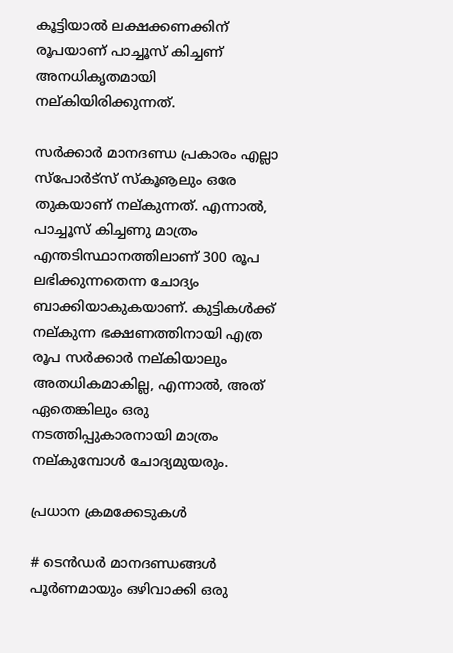കൂട്ടിയാല്‍ ലക്ഷക്കണക്കിന് രൂപയാണ് പാച്ചൂസ് കിച്ചണ് അനധികൃതമായി നല്കിയിരിക്കുന്നത്.

സര്‍ക്കാര്‍ മാനദണ്ഡ പ്രകാരം എല്ലാ സ്‌പോര്‍ട്‌സ് സ്‌കൂൡലും ഒരേ തുകയാണ് നല്കുന്നത്. എന്നാല്‍, പാച്ചൂസ് കിച്ചണു മാത്രം എന്തടിസ്ഥാനത്തിലാണ് 300 രൂപ ലഭിക്കുന്നതെന്ന ചോദ്യം ബാക്കിയാകുകയാണ്. കുട്ടികള്‍ക്ക് നല്കുന്ന ഭക്ഷണത്തിനായി എത്ര രൂപ സര്‍ക്കാര്‍ നല്കിയാലും അതധികമാകില്ല, എന്നാല്‍, അത് ഏതെങ്കിലും ഒരു നടത്തിപ്പുകാരനായി മാത്രം നല്കുമ്പോള്‍ ചോദ്യമുയരും.

പ്രധാന ക്രമക്കേടുകള്‍

# ടെന്‍ഡര്‍ മാനദണ്ഡങ്ങള്‍ പൂര്‍ണമായും ഒഴിവാക്കി ഒരു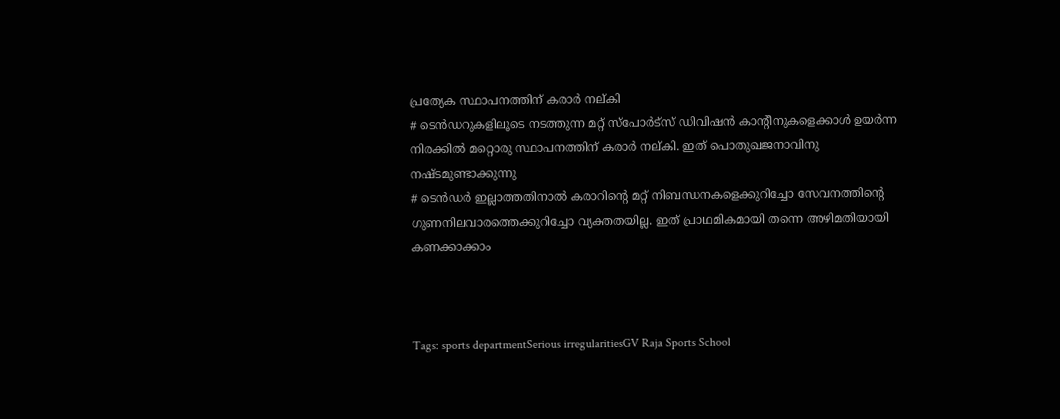പ്രത്യേക സ്ഥാപനത്തിന് കരാര്‍ നല്കി
# ടെന്‍ഡറുകളിലൂടെ നടത്തുന്ന മറ്റ് സ്‌പോര്‍ട്‌സ് ഡിവിഷന്‍ കാന്റീനുകളെക്കാള്‍ ഉയര്‍ന്ന നിരക്കില്‍ മറ്റൊരു സ്ഥാപനത്തിന് കരാര്‍ നല്കി. ഇത് പൊതുഖജനാവിനു നഷ്ടമുണ്ടാക്കുന്നു
# ടെന്‍ഡര്‍ ഇല്ലാത്തതിനാല്‍ കരാറിന്റെ മറ്റ് നിബന്ധനകളെക്കുറിച്ചോ സേവനത്തിന്റെ ഗുണനിലവാരത്തെക്കുറിച്ചോ വ്യക്തതയില്ല. ഇത് പ്രാഥമികമായി തന്നെ അഴിമതിയായി കണക്കാക്കാം



Tags: sports departmentSerious irregularitiesGV Raja Sports School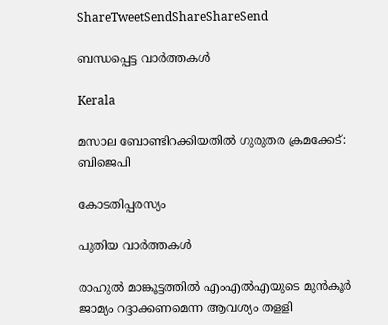ShareTweetSendShareShareSend

ബന്ധപ്പെട്ട വാര്‍ത്തകള്‍

Kerala

മസാല ബോണ്ടിറക്കിയതില്‍ ഗുരുതര ക്രമക്കേട്: ബിജെപി

കോടതിപ്പരസ്യം

പുതിയ വാര്‍ത്തകള്‍

രാഹുല്‍ മാങ്കൂട്ടത്തില്‍ എംഎല്‍എയുടെ മുന്‍കൂര്‍ ജാമ്യം റദ്ദാക്കണമെന്ന ആവശ്യം തളളി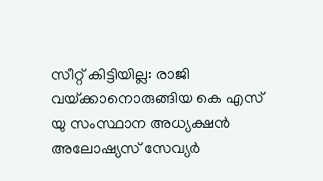സീറ്റ് കിട്ടിയില്ല: രാജി വയ്‌ക്കാനൊരുങ്ങിയ കെ എസ് യു സംസ്ഥാന അധ്യക്ഷന്‍ അലോഷ്യസ് സേവ്യര്‍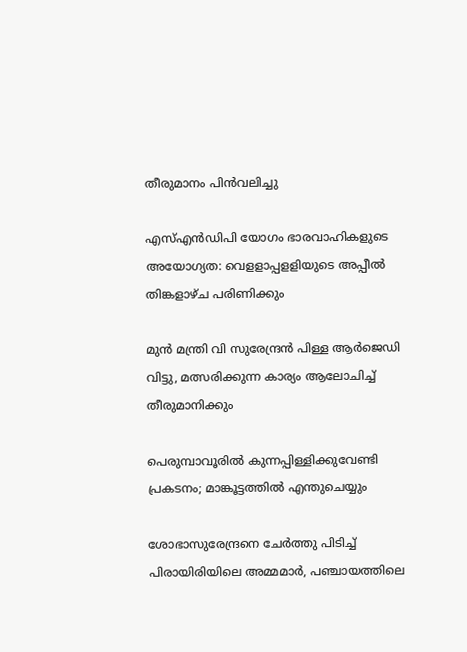തീരുമാനം പിന്‍വലിച്ചു

എസ്എന്‍ഡിപി യോഗം ഭാരവാഹികളുടെ അയോഗ്യത: വെളളാപ്പളളിയുടെ അപ്പീല്‍ തിങ്കളാഴ്ച പരിണിക്കും

മുന്‍ മന്ത്രി വി സുരേന്ദ്രന്‍ പിള്ള ആര്‍ജെഡി വിട്ടു, മത്സരിക്കുന്ന കാര്യം ആലോചിച്ച് തീരുമാനിക്കും

പെരുമ്പാവൂരിൽ കുന്നപ്പിള്ളിക്കുവേണ്ടി പ്രകടനം; മാങ്കൂട്ടത്തിൽ എന്തുചെയ്യും

ശോഭാസുരേന്ദ്രനെ ചേര്‍ത്തു പിടിച്ച് പിരായിരിയിലെ അമ്മമാര്‍, പഞ്ചായത്തിലെ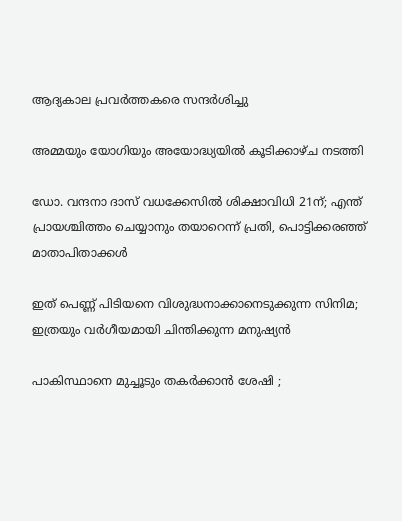ആദ്യകാല പ്രവര്‍ത്തകരെ സന്ദര്‍ശിച്ചു

അമ്മയും യോഗിയും അയോദ്ധ്യയിൽ കൂടിക്കാഴ്ച നടത്തി

ഡോ. വന്ദനാ ദാസ് വധക്കേസിൽ ശിക്ഷാവിധി 21ന്; എന്ത് പ്രായശ്ചിത്തം ചെയ്യാനും തയാറെന്ന് പ്രതി, പൊട്ടിക്കരഞ്ഞ് മാതാപിതാക്കൾ

ഇത് പെണ്ണ് പിടിയനെ വിശുദ്ധനാക്കാനെടുക്കുന്ന സിനിമ; ഇത്രയും വർഗീയമായി ചിന്തിക്കുന്ന മനുഷ്യൻ

പാകിസ്ഥാനെ മുച്ചൂടും തകർക്കാൻ ശേഷി ;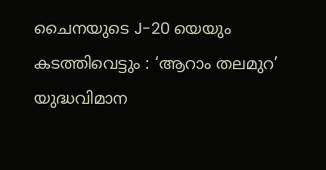ചൈനയുടെ J-20 യെയും കടത്തിവെട്ടും : ‘ആറാം തലമുറ’ യുദ്ധവിമാന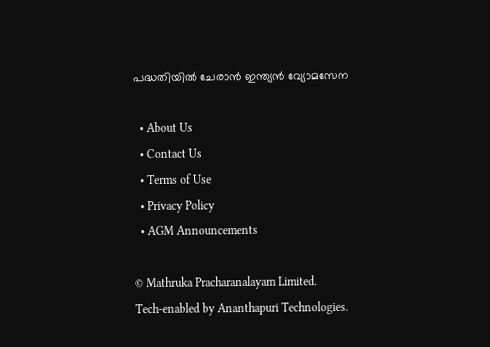പദ്ധതിയിൽ ചേരാൻ ഇന്ത്യൻ വ്യോമസേന

  • About Us
  • Contact Us
  • Terms of Use
  • Privacy Policy
  • AGM Announcements

© Mathruka Pracharanalayam Limited.
Tech-enabled by Ananthapuri Technologies.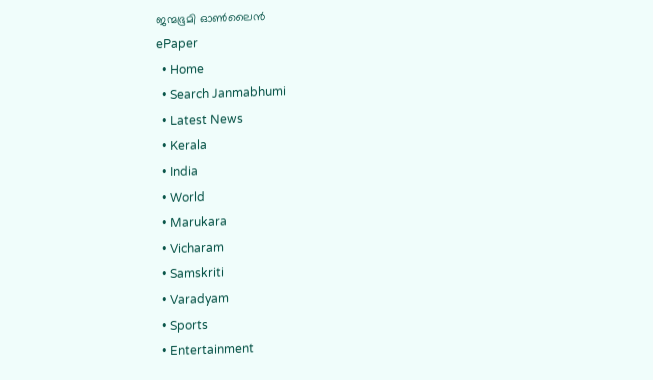ജന്മഭൂമി ഓണ്‍ലൈന്‍
ePaper
  • Home
  • Search Janmabhumi
  • Latest News
  • Kerala
  • India
  • World
  • Marukara
  • Vicharam
  • Samskriti
  • Varadyam
  • Sports
  • Entertainment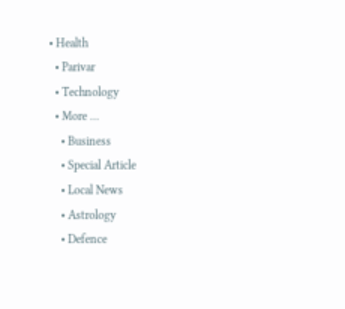• Health
  • Parivar
  • Technology
  • More …
    • Business
    • Special Article
    • Local News
    • Astrology
    • Defence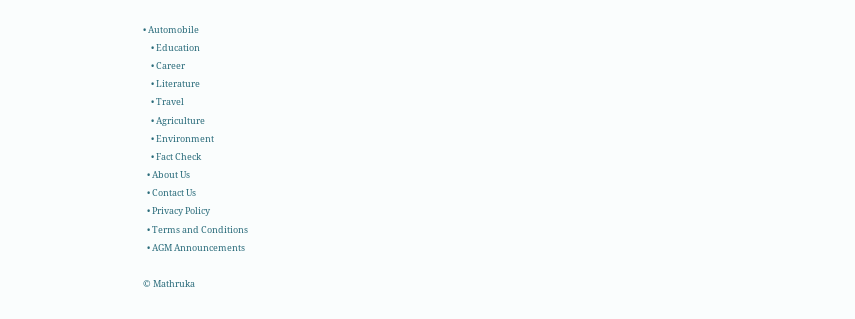• Automobile
    • Education
    • Career
    • Literature
    • Travel
    • Agriculture
    • Environment
    • Fact Check
  • About Us
  • Contact Us
  • Privacy Policy
  • Terms and Conditions
  • AGM Announcements

© Mathruka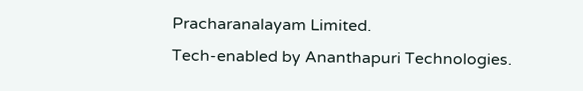Pracharanalayam Limited.
Tech-enabled by Ananthapuri Technologies.